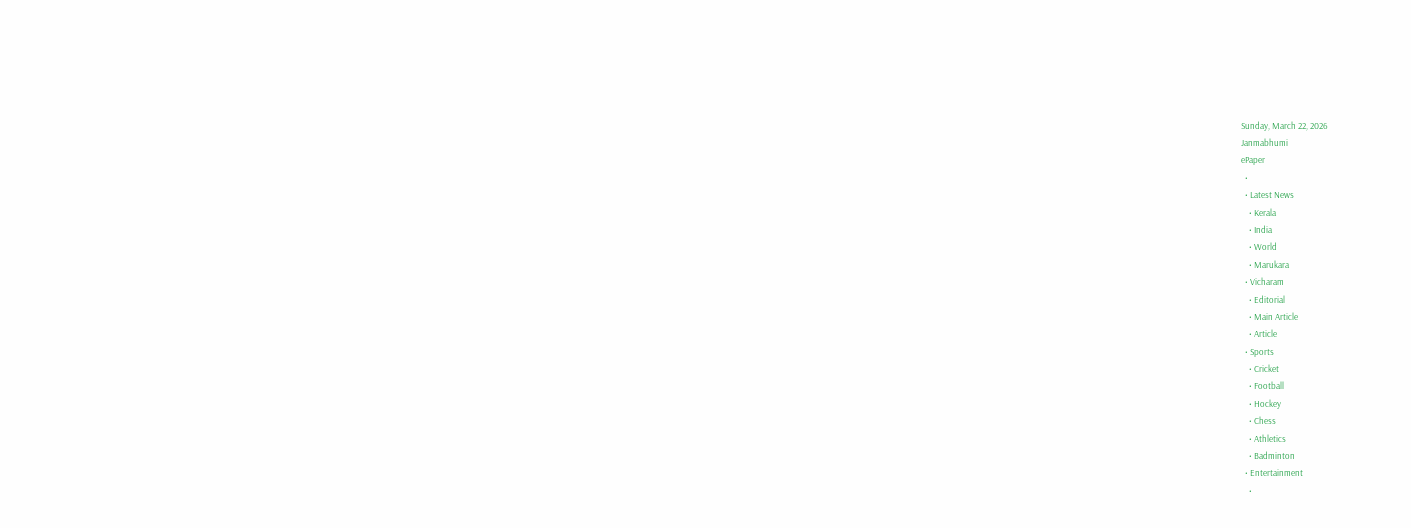Sunday, March 22, 2026
Janmabhumi
ePaper
  •
  • Latest News
    • Kerala
    • India
    • World
    • Marukara
  • Vicharam
    • Editorial
    • Main Article
    • Article
  • Sports
    • Cricket
    • Football
    • Hockey
    • Chess
    • Athletics
    • Badminton
  • Entertainment
    •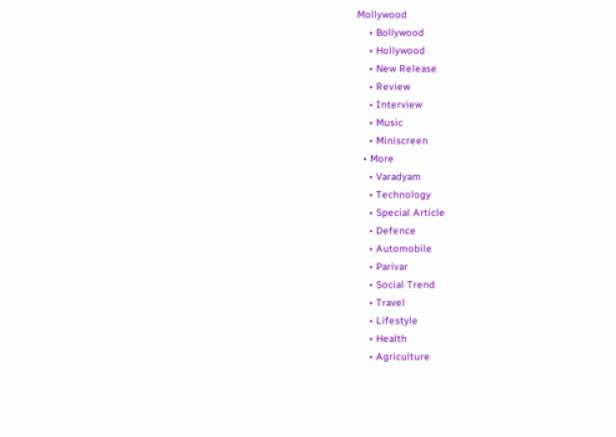Mollywood
    • Bollywood
    • Hollywood
    • New Release
    • Review
    • Interview
    • Music
    • Miniscreen
  • More
    • Varadyam
    • Technology
    • Special Article
    • Defence
    • Automobile
    • Parivar
    • Social Trend
    • Travel
    • Lifestyle
    • Health
    • Agriculture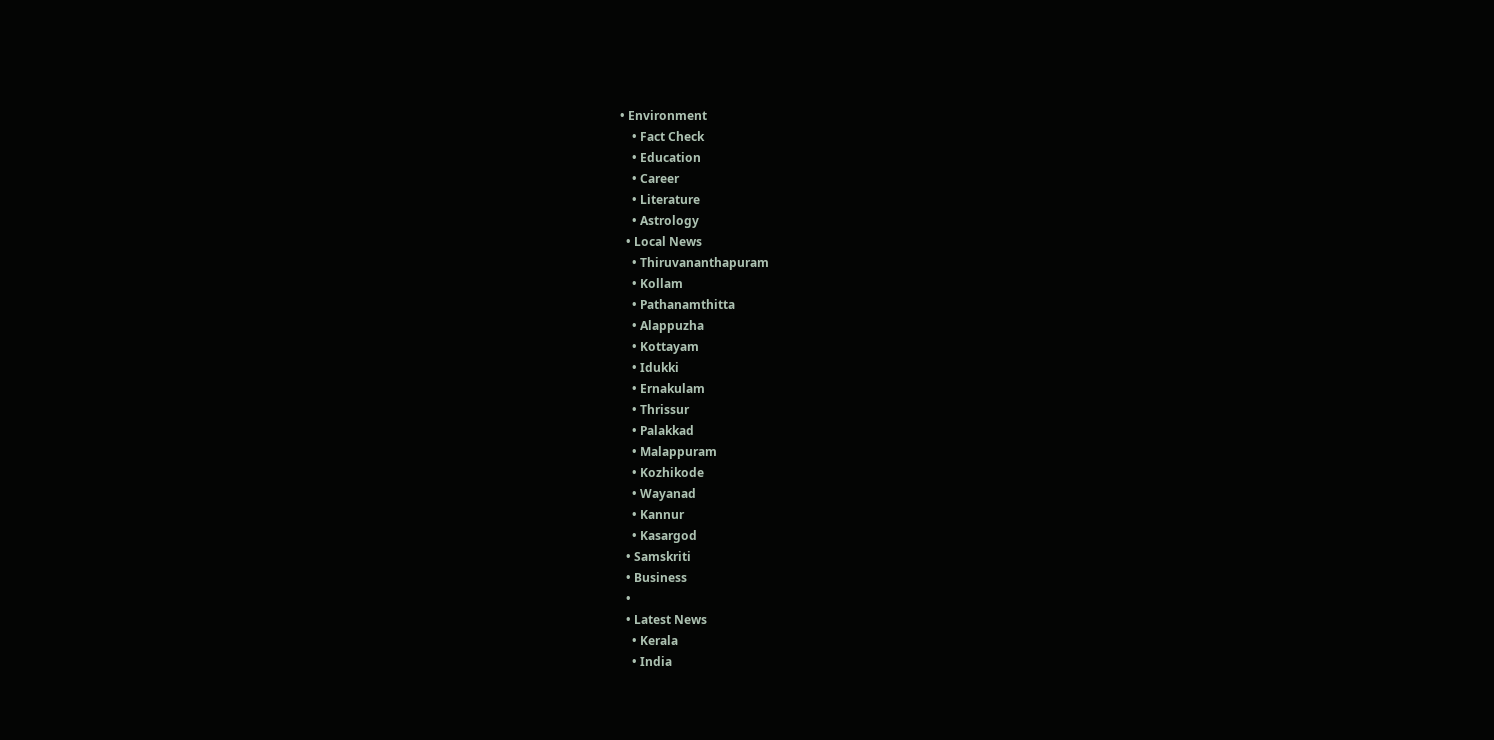• Environment
    • Fact Check
    • Education
    • Career
    • Literature
    • Astrology
  • Local News
    • Thiruvananthapuram
    • Kollam
    • Pathanamthitta
    • Alappuzha
    • Kottayam
    • Idukki
    • Ernakulam
    • Thrissur
    • Palakkad
    • Malappuram
    • Kozhikode
    • Wayanad
    • Kannur
    • Kasargod
  • Samskriti
  • Business
  •
  • Latest News
    • Kerala
    • India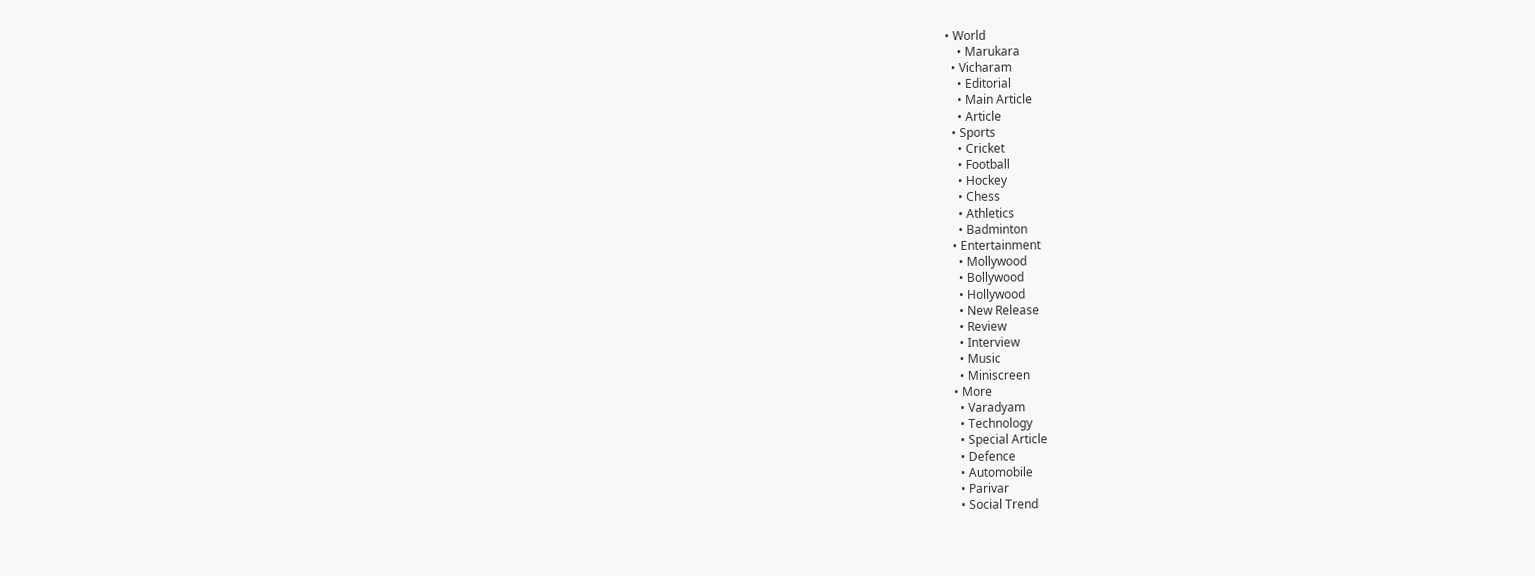• World
    • Marukara
  • Vicharam
    • Editorial
    • Main Article
    • Article
  • Sports
    • Cricket
    • Football
    • Hockey
    • Chess
    • Athletics
    • Badminton
  • Entertainment
    • Mollywood
    • Bollywood
    • Hollywood
    • New Release
    • Review
    • Interview
    • Music
    • Miniscreen
  • More
    • Varadyam
    • Technology
    • Special Article
    • Defence
    • Automobile
    • Parivar
    • Social Trend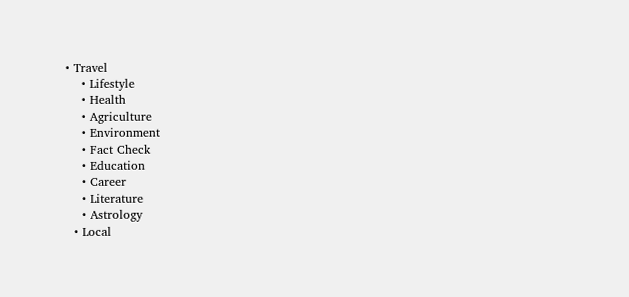• Travel
    • Lifestyle
    • Health
    • Agriculture
    • Environment
    • Fact Check
    • Education
    • Career
    • Literature
    • Astrology
  • Local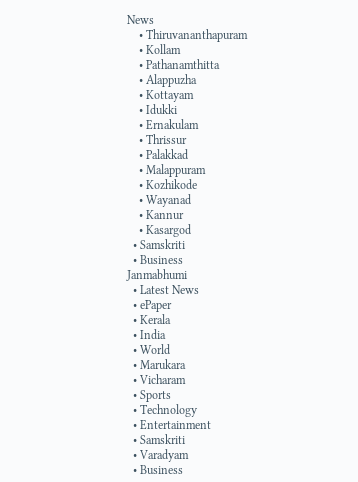News
    • Thiruvananthapuram
    • Kollam
    • Pathanamthitta
    • Alappuzha
    • Kottayam
    • Idukki
    • Ernakulam
    • Thrissur
    • Palakkad
    • Malappuram
    • Kozhikode
    • Wayanad
    • Kannur
    • Kasargod
  • Samskriti
  • Business
Janmabhumi
  • Latest News
  • ePaper
  • Kerala
  • India
  • World
  • Marukara
  • Vicharam
  • Sports
  • Technology
  • Entertainment
  • Samskriti
  • Varadyam
  • Business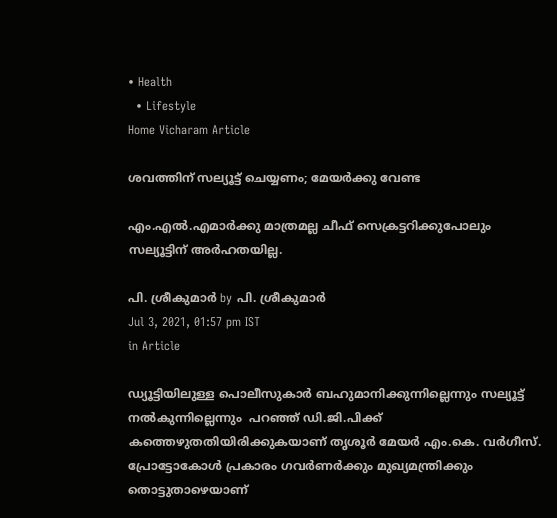• Health
  • Lifestyle
Home Vicharam Article

ശവത്തിന് സല്യൂട്ട് ചെയ്യണം; മേയര്‍ക്കു വേണ്ട

എം.എല്‍.എമാര്‍ക്കു മാത്രമല്ല ചീഫ് സെക്രട്ടറിക്കുപോലും സല്യൂട്ടിന് അര്‍ഹതയില്ല.

പി. ശ്രീകുമാര്‍ by പി. ശ്രീകുമാര്‍
Jul 3, 2021, 01:57 pm IST
in Article

ഡ്യൂട്ടിയിലുള്ള പൊലീസുകാര്‍ ബഹുമാനിക്കുന്നില്ലെന്നും സല്യൂട്ട് നല്‍കുന്നില്ലെന്നും  പറഞ്ഞ് ഡി.ജി.പിക്ക്  കത്തെഴുതതിയിരിക്കുകയാണ് തൃശൂര്‍ മേയര്‍ എം.കെ. വര്‍ഗീസ്. പ്രോട്ടോകോള്‍ പ്രകാരം ഗവര്‍ണര്‍ക്കും മുഖ്യമന്ത്രിക്കും തൊട്ടുതാഴെയാണ്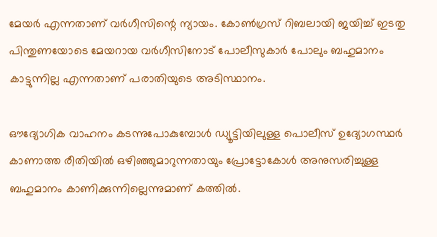മേയര്‍ എന്നതാണ് വര്‍ഗീസിന്റെ ന്യായം. കോണ്‍ഗ്രസ് റിബലായി ജയിച്ച് ഇടതു പിന്തുണയോടെ മേയറായ വര്‍ഗീസിനോട് പോലീസുകാര്‍ പോലും ബഹുമാനം കാട്ടുന്നില്ല എന്നതാണ് പരാതിയുടെ അടിസ്ഥാനം.

ഔദ്യോഗിക വാഹനം കടന്നുപോകുമ്പോള്‍ ഡ്യൂട്ടിയിലുള്ള പൊലീസ് ഉദ്യോഗസ്ഥര്‍ കാണാത്ത രീതിയില്‍ ഒഴിഞ്ഞുമാറുന്നതായും പ്രോട്ടോകോള്‍ അനുസരിച്ചുള്ള ബഹുമാനം കാണിക്കുന്നില്ലെന്നുമാണ് കത്തില്‍.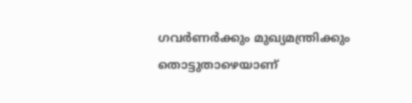ഗവര്‍ണര്‍ക്കും മുഖ്യമന്ത്രിക്കും തൊട്ടുതാഴെയാണ്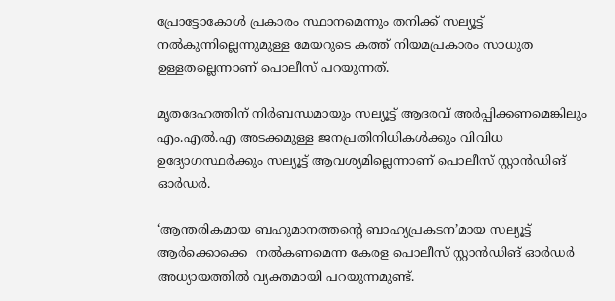പ്രോട്ടോകോള്‍ പ്രകാരം സ്ഥാനമെന്നും തനിക്ക് സല്യൂട്ട് നല്‍കുന്നില്ലെന്നുമുള്ള മേയറുടെ കത്ത് നിയമപ്രകാരം സാധുത ഉള്ളതല്ലെന്നാണ് പൊലീസ് പറയുന്നത്.

മൃതദേഹത്തിന് നിര്‍ബന്ധമായും സല്യൂട്ട് ആദരവ് അര്‍പ്പിക്കണമെങ്കിലും എം.എല്‍.എ അടക്കമുള്ള ജനപ്രതിനിധികള്‍ക്കും വിവിധ ഉദ്യോഗസ്ഥര്‍ക്കും സല്യൂട്ട് ആവശ്യമില്ലെന്നാണ് പൊലീസ് സ്റ്റാന്‍ഡിങ് ഓര്‍ഡര്‍.

‘ആന്തരികമായ ബഹുമാനത്തന്റെ ബാഹ്യപ്രകടന’മായ സല്യൂട്ട്  ആര്‍ക്കൊക്കെ  നല്‍കണമെന്ന കേരള പൊലീസ് സ്റ്റാന്‍ഡിങ് ഓര്‍ഡര്‍ അധ്യായത്തില്‍ വ്യക്തമായി പറയുന്നമുണ്ട്.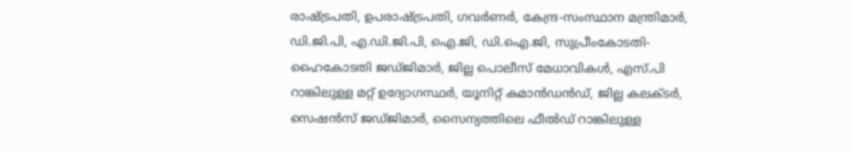രാഷ്‌ട്രപതി, ഉപരാഷ്‌ട്രപതി, ഗവര്‍ണര്‍, കേന്ദ്ര-സംസ്ഥാന മന്ത്രിമാര്‍, ഡി.ജി.പി, എ.ഡി.ജി.പി, ഐ.ജി, ഡി.ഐ.ജി, സുപ്രീംകോടതി-ഹൈകോടതി ജഡ്ജിമാര്‍, ജില്ല പൊലീസ് മേധാവികള്‍, എസ്.പി റാങ്കിലുള്ള മറ്റ് ഉദ്യോഗസ്ഥര്‍, യൂനിറ്റ് കമാന്‍ഡന്‍ഡ്, ജില്ല കലക്ടര്‍, സെഷന്‍സ് ജഡ്ജിമാര്‍, സൈന്യത്തിലെ ഫീല്‍ഡ് റാങ്കിലുള്ള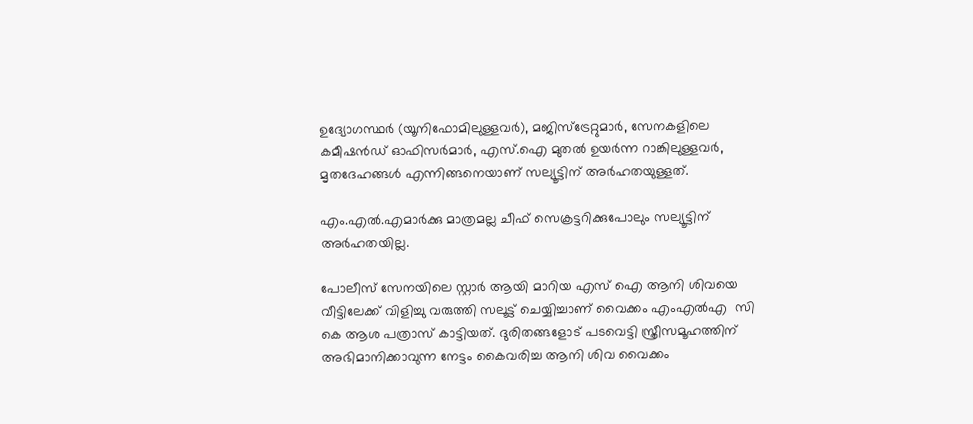ഉദ്യോഗസ്ഥര്‍ (യൂനിഫോമിലുള്ളവര്‍), മജിസ്‌ട്രേറ്റുമാര്‍, സേനകളിലെ കമീഷന്‍ഡ് ഓഫിസര്‍മാര്‍, എസ്.ഐ മുതല്‍ ഉയര്‍ന്ന റാങ്കിലുള്ളവര്‍, മൃതദേഹങ്ങള്‍ എന്നിങ്ങനെയാണ് സല്യൂട്ടിന് അര്‍ഹതയുള്ളത്.

എം.എല്‍.എമാര്‍ക്കു മാത്രമല്ല ചീഫ് സെക്രട്ടറിക്കുപോലും സല്യൂട്ടിന് അര്‍ഹതയില്ല.

പോലീസ് സേനയിലെ സ്റ്റാര്‍ ആയി മാറിയ എസ് ഐ ആനി ശിവയെ വീട്ടിലേക്ക് വിളിച്ചു വരുത്തി സലൂട്ട് ചെയ്യിച്ചാണ് വൈക്കം എംഎല്‍എ  സി കെ ആശ പത്രാസ് കാട്ടിയത്. ദുരിതങ്ങളോട് പടവെട്ടി സ്ത്രീസമൂഹത്തിന്  അഭിമാനിക്കാവുന്ന നേട്ടം കൈവരിച്ച ആനി ശിവ വൈക്കം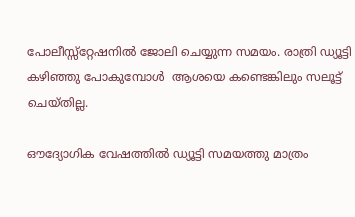പോലീസ്സ്റ്റേഷനില്‍ ജോലി ചെയ്യുന്ന സമയം. രാത്രി ഡ്യൂട്ടി കഴിഞ്ഞു പോകുമ്പോള്‍  ആശയെ കണ്ടെങ്കിലും സലൂട്ട് ചെയ്തില്ല.

ഔദ്യോഗിക വേഷത്തില്‍ ഡ്യൂട്ടി സമയത്തു മാത്രം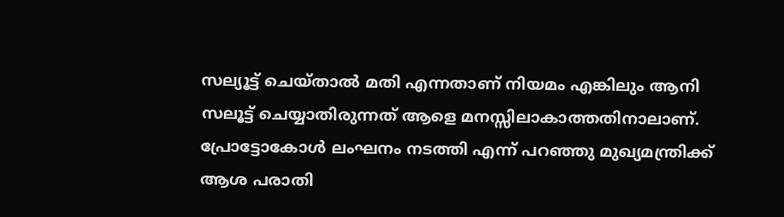സല്യൂട്ട് ചെയ്താല്‍ മതി എന്നതാണ് നിയമം എങ്കിലും ആനി  സലൂട്ട് ചെയ്യാതിരുന്നത് ആളെ മനസ്സിലാകാത്തതിനാലാണ്. പ്രോട്ടോകോള്‍ ലംഘനം നടത്തി എന്ന് പറഞ്ഞു മുഖ്യമന്ത്രിക്ക്  ആശ പരാതി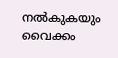നല്‍കുകയും വൈക്കം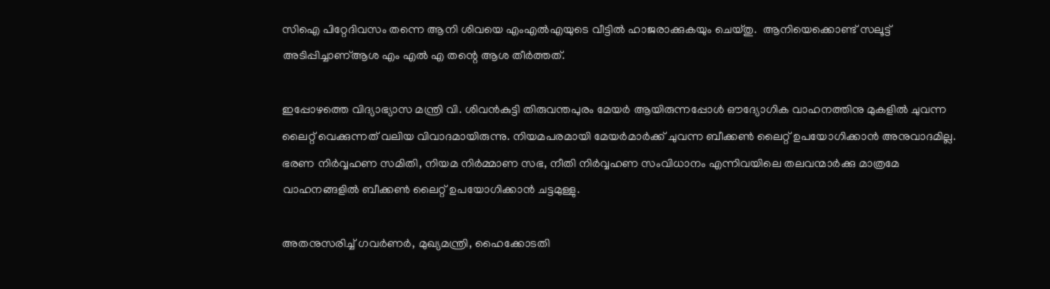സിഐ പിറ്റേദിവസം തന്നെ ആനി ശിവയെ എംഎല്‍എയുടെ വീട്ടില്‍ ഹാജരാക്കുകയും ചെയ്തു.  ആനിയെക്കൊണ്ട് സലൂട്ട് അടിപ്പിച്ചാണ്ആശ എം എല്‍ എ തന്റെ ആശ തീര്‍ത്തത്.

ഇപ്പോഴത്തെ വിദ്യാഭ്യാസ മന്ത്രി വി. ശിവന്‍കുട്ടി തിരുവന്തപുരം മേയര്‍ ആയിരുന്നപ്പോള്‍ ഔദ്യോഗിക വാഹനത്തിനു മുകളില്‍ ചുവന്ന ലൈറ്റ് വെക്കുന്നത് വലിയ വിവാദമായിരുന്നു. നിയമപരമായി മേയര്‍മാര്‍ക്ക് ചുവന്ന ബീക്കണ്‍ ലൈറ്റ് ഉപയോഗിക്കാന്‍ അനുവാദമില്ല. ഭരണ നിര്‍വ്വഹണ സമിതി, നിയമ നിര്‍മ്മാണ സഭ, നീതി നിര്‍വ്വഹണ സംവിധാനം എന്നിവയിലെ തലവന്മാര്‍ക്കു മാത്രമേ വാഹനങ്ങളില്‍ ബീക്കണ്‍ ലൈറ്റ് ഉപയോഗിക്കാന്‍ ചട്ടമുള്ളു.

അതനുസരിച്ച് ഗവര്‍ണര്‍, മുഖ്യമന്ത്രി, ഹൈക്കോടതി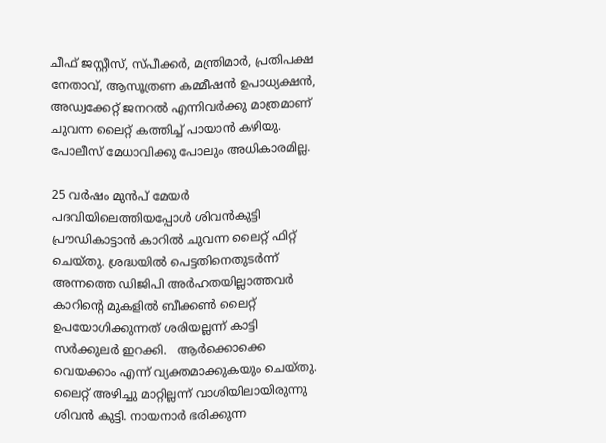ചീഫ് ജസ്റ്റീസ്, സ്പീക്കര്‍, മന്ത്രിമാര്‍, പ്രതിപക്ഷ നേതാവ്, ആസൂത്രണ കമ്മീഷന്‍ ഉപാധ്യക്ഷന്‍, അഡ്വക്കേറ്റ് ജനറല്‍ എന്നിവര്‍ക്കു മാത്രമാണ് ചുവന്ന ലൈറ്റ് കത്തിച്ച് പായാന്‍ കഴിയു. പോലീസ് മേധാവിക്കു പോലും അധികാരമില്ല.

25 വര്‍ഷം മുന്‍പ് മേയര്‍ പദവിയിലെത്തിയപ്പോള്‍ ശിവന്‍കുട്ടി പ്രൗഡികാട്ടാന്‍ കാറില്‍ ചുവന്ന ലൈറ്റ് ഫിറ്റ് ചെയ്തു. ശ്രദ്ധയില്‍ പെട്ടതിനെതുടര്‍ന്ന് അന്നത്തെ ഡിജിപി അര്‍ഹതയില്ലാത്തവര്‍ കാറിന്റെ മുകളില്‍ ബീക്കണ്‍ ലൈറ്റ് ഉപയോഗിക്കുന്നത് ശരിയല്ലന്ന് കാട്ടി സര്‍ക്കുലര്‍ ഇറക്കി.   ആര്‍ക്കൊക്കെ വെയക്കാം എന്ന് വ്യക്തമാക്കുകയും ചെയ്തു. ലൈറ്റ് അഴിച്ചു മാറ്റില്ലന്ന് വാശിയിലായിരുന്നു ശിവന്‍ കുട്ടി. നായനാര്‍ ഭരിക്കുന്ന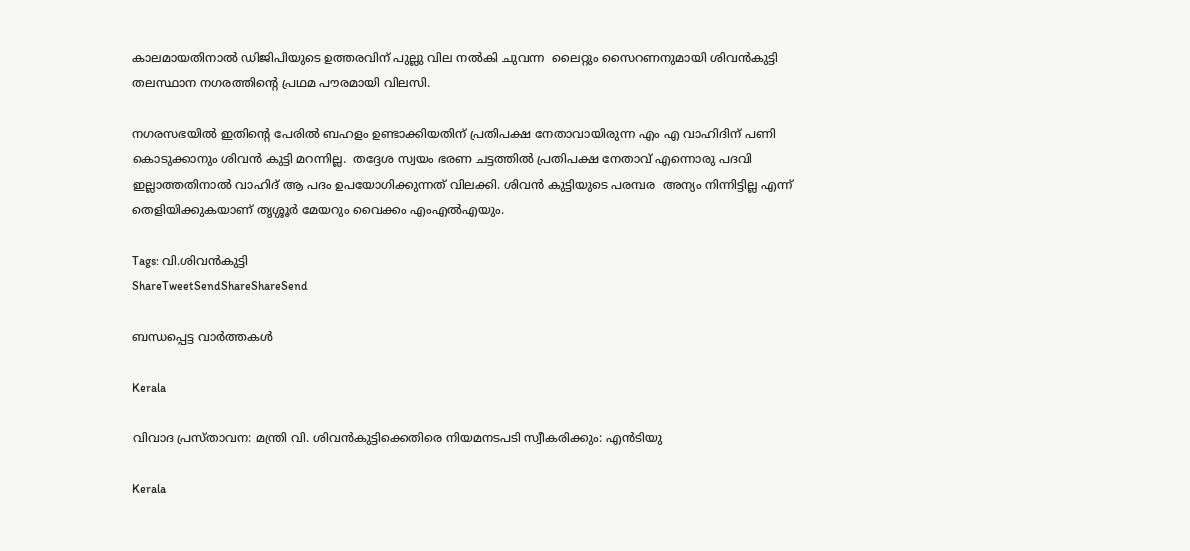കാലമായതിനാല്‍ ഡിജിപിയുടെ ഉത്തരവിന് പുല്ലു വില നല്‍കി ചുവന്ന  ലൈറ്റും സൈറണനുമായി ശിവന്‍കുട്ടി തലസ്ഥാന നഗരത്തിന്റെ പ്രഥമ പൗരമായി വിലസി.

നഗരസഭയില്‍ ഇതിന്റെ പേരില്‍ ബഹളം ഉണ്ടാക്കിയതിന് പ്രതിപക്ഷ നേതാവായിരുന്ന എം എ വാഹിദിന് പണി കൊടുക്കാനും ശിവന്‍ കുട്ടി മറന്നില്ല.  തദ്ദേശ സ്വയം ഭരണ ചട്ടത്തില്‍ പ്രതിപക്ഷ നേതാവ് എന്നൊരു പദവി ഇല്ലാത്തതിനാല്‍ വാഹിദ് ആ പദം ഉപയോഗിക്കുന്നത് വിലക്കി. ശിവന്‍ കുട്ടിയുടെ പരമ്പര  അന്യം നിന്നിട്ടില്ല എന്ന് തെളിയിക്കുകയാണ് തൃശ്ശൂര്‍ മേയറും വൈക്കം എംഎല്‍എയും.

Tags: വി.ശിവന്‍കുട്ടി
ShareTweetSendShareShareSend

ബന്ധപ്പെട്ട വാര്‍ത്തകള്‍

Kerala

വിവാദ പ്രസ്താവന: മന്ത്രി വി. ശിവന്‍കുട്ടിക്കെതിരെ നിയമനടപടി സ്വീകരിക്കും: എന്‍ടിയു

Kerala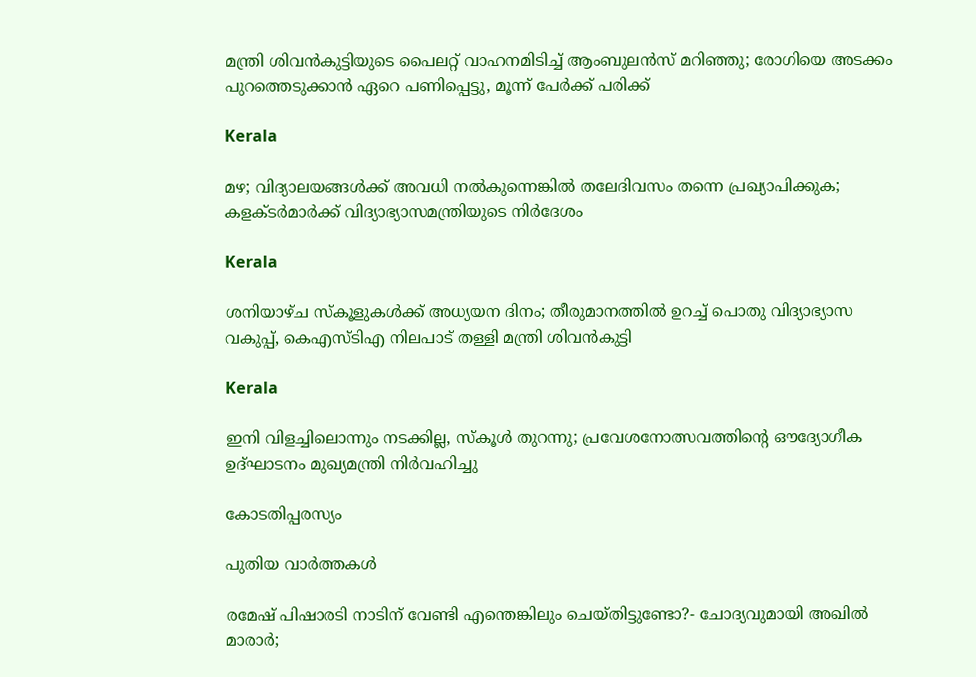മന്ത്രി ശിവന്‍കുട്ടിയുടെ പൈലറ്റ് വാഹനമിടിച്ച് ആംബുലന്‍സ് മറിഞ്ഞു; രോഗിയെ അടക്കം പുറത്തെടുക്കാന്‍ ഏറെ പണിപ്പെട്ടു, മൂന്ന് പേര്‍ക്ക് പരിക്ക്‌

Kerala

മഴ; വിദ്യാലയങ്ങള്‍ക്ക് അവധി നല്‍കുന്നെങ്കില്‍ തലേദിവസം തന്നെ പ്രഖ്യാപിക്കുക; കളക്ടര്‍മാര്‍ക്ക് വിദ്യാഭ്യാസമന്ത്രിയുടെ നിര്‍ദേശം

Kerala

ശനിയാഴ്ച സ്കൂളുകൾക്ക് അധ്യയന ദിനം; തീരുമാനത്തിൽ ഉറച്ച് പൊതു വിദ്യാഭ്യാസ വകുപ്പ്, കെ‌എസ്‌ടി‌എ നിലപാട് തള്ളി മന്ത്രി ശിവൻകുട്ടി

Kerala

ഇനി വിളച്ചിലൊന്നും നടക്കില്ല, സ്‌കൂള്‍ തുറന്നു; പ്രവേശനോത്സവത്തിന്റെ ഔദ്യോഗീക ഉദ്ഘാടനം മുഖ്യമന്ത്രി നിര്‍വഹിച്ചു

കോടതിപ്പരസ്യം

പുതിയ വാര്‍ത്തകള്‍

രമേഷ് പിഷാരടി നാടിന് വേണ്ടി എന്തെങ്കിലും ചെയ്തിട്ടുണ്ടോ?- ചോദ്യവുമായി അഖില്‍ മാരാര്‍;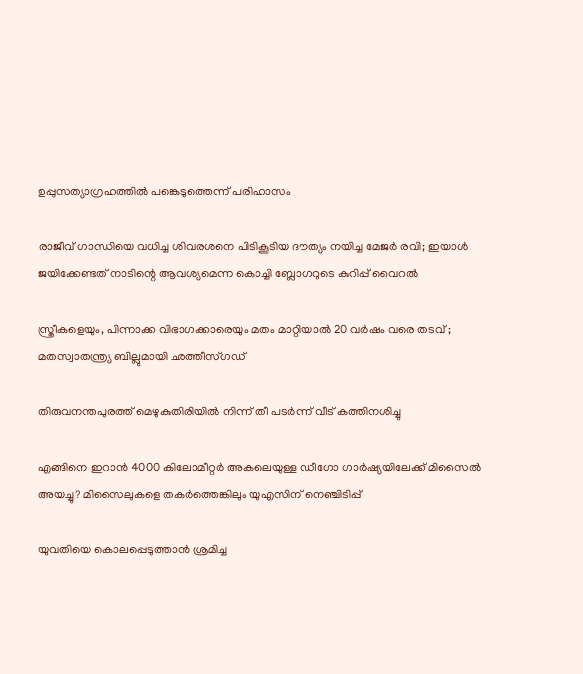ഉപ്പുസത്യാഗ്രഹത്തില്‍ പങ്കെടുത്തെന്ന് പരിഹാസം

രാജീവ് ഗാന്ധിയെ വധിച്ച ശിവരശനെ പിടികൂടിയ ദൗത്യം നയിച്ച മേജർ രവി; ഇയാള്‍ ജയിക്കേണ്ടത് നാടിന്റെ ആവശ്യമെന്ന കൊച്ചി ബ്ലോഗറുടെ കുറിപ്പ് വൈറല്‍

സ്ത്രീകളെയും, പിന്നാക്ക വിഭാഗക്കാരെയും മതം മാറ്റിയാൽ 20 വർഷം വരെ തടവ് ; മതസ്വാതന്ത്ര്യ ബില്ലുമായി ഛത്തീസ്ഗഡ്

തിരുവനന്തപുരത്ത് മെഴുകുതിരിയില്‍ നിന്ന് തീ പടര്‍ന്ന് വീട് കത്തിനശിച്ചു

എങ്ങിനെ ഇറാന്‍ 4000 കിലോമീറ്റർ അകലെയുള്ള ഡീഗോ ഗാർഷ്യയിലേക്ക് മിസൈല്‍ അയച്ചു? മിസൈലുകളെ തകര്‍ത്തെങ്കിലും യുഎസിന് നെഞ്ചിടിപ്പ്

യുവതിയെ കൊലപ്പെടുത്താന്‍ ശ്രമിച്ച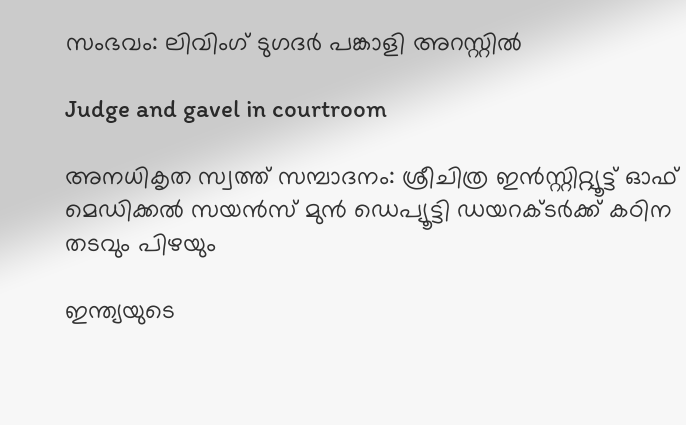സംഭവം: ലിവിംഗ് ടുഗദര്‍ പങ്കാളി അറസ്റ്റില്‍

Judge and gavel in courtroom

അനധികൃത സ്വത്ത് സമ്പാദനം: ശ്രീചിത്ര ഇന്‍സ്റ്റിറ്റ്യൂട്ട് ഓഫ് മെഡിക്കല്‍ സയന്‍സ് മുന്‍ ഡെപ്യൂട്ടി ഡയറക്ടര്‍ക്ക് കഠിന തടവും പിഴയും

ഇന്ത്യയുടെ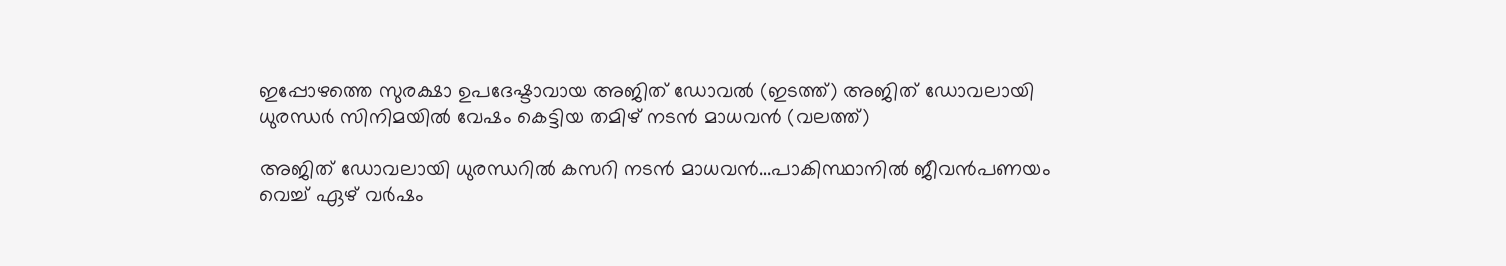ഇപ്പോഴത്തെ സുരക്ഷാ ഉപദേഷ്ടാവായ അജിത് ഡോവല്‍ (ഇടത്ത്) അജിത് ഡോവലായി ധുരന്ധര്‍ സിനിമയില്‍ വേഷം കെട്ടിയ തമിഴ് നടന്‍ മാധവന്‍ (വലത്ത്)

അജിത് ഡോവലായി ധുരന്ധറില്‍ കസറി നടന്‍ മാധവന്‍…പാകിസ്ഥാനില്‍ ജീവന്‍പണയം വെച്ച് ഏഴ് വര്‍ഷം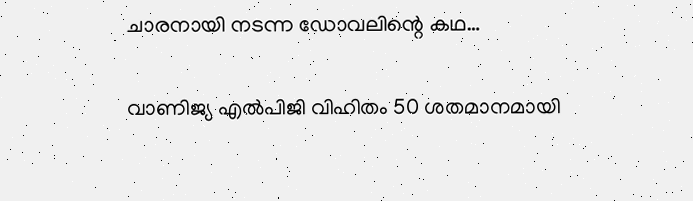ചാരനായി നടന്ന ഡോവലിന്റെ കഥ…

വാണിജ്യ എല്‍പിജി വിഹിതം 50 ശതമാനമായി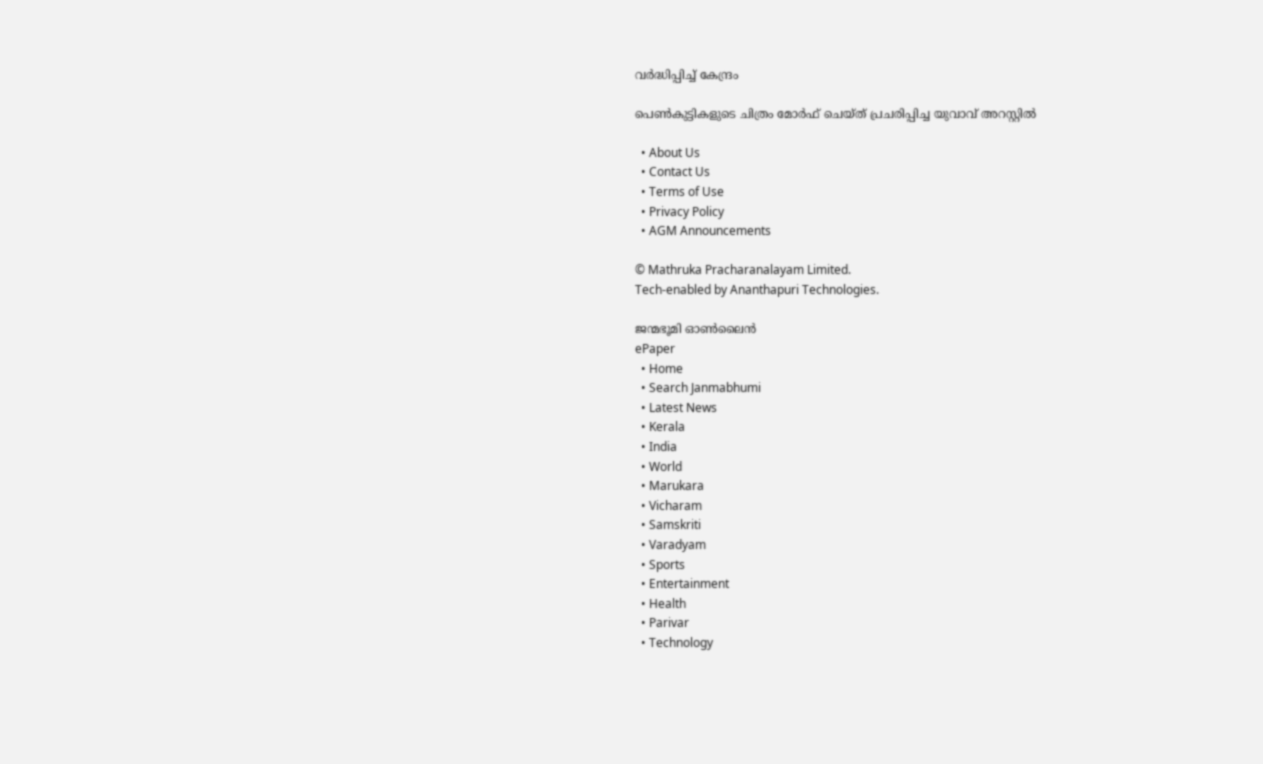വര്‍ദ്ധിപ്പിച്ച് കേന്ദ്രം

പെണ്‍കുട്ടികളുടെ ചിത്രം മോര്‍ഫ് ചെയ്ത് പ്രചരിപ്പിച്ച യുവാവ് അറസ്റ്റില്‍

  • About Us
  • Contact Us
  • Terms of Use
  • Privacy Policy
  • AGM Announcements

© Mathruka Pracharanalayam Limited.
Tech-enabled by Ananthapuri Technologies.

ജന്മഭൂമി ഓണ്‍ലൈന്‍
ePaper
  • Home
  • Search Janmabhumi
  • Latest News
  • Kerala
  • India
  • World
  • Marukara
  • Vicharam
  • Samskriti
  • Varadyam
  • Sports
  • Entertainment
  • Health
  • Parivar
  • Technology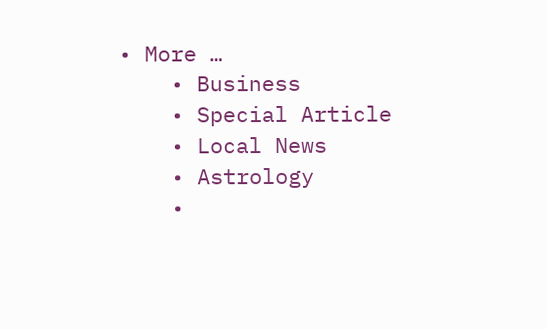• More …
    • Business
    • Special Article
    • Local News
    • Astrology
    •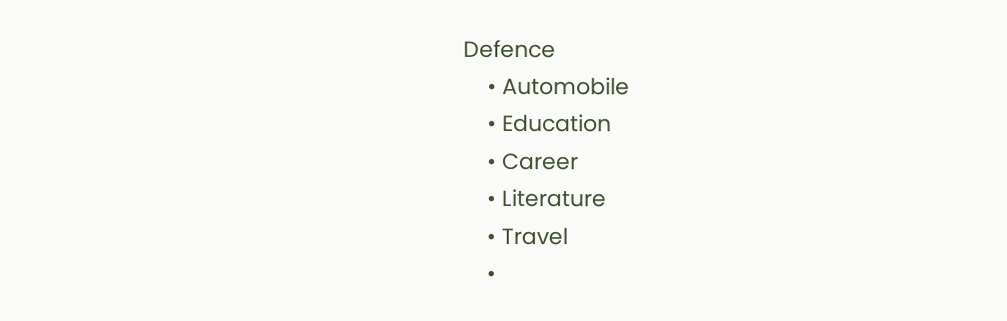Defence
    • Automobile
    • Education
    • Career
    • Literature
    • Travel
    •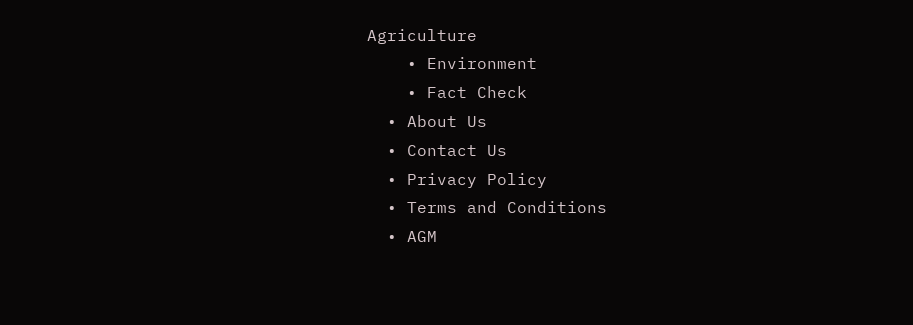Agriculture
    • Environment
    • Fact Check
  • About Us
  • Contact Us
  • Privacy Policy
  • Terms and Conditions
  • AGM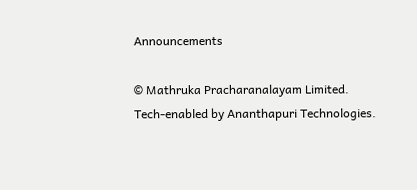Announcements

© Mathruka Pracharanalayam Limited.
Tech-enabled by Ananthapuri Technologies.